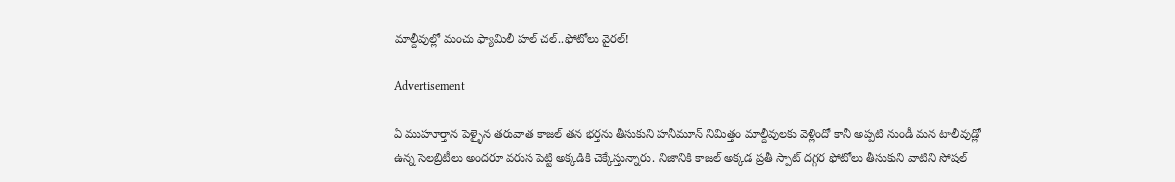మాల్దీవుల్లో మంచు ఫ్యామిలీ హల్ చల్..ఫోటోలు వైరల్!

Advertisement

ఏ ముహూర్తాన పెళ్ళైన తరువాత కాజల్ తన భర్తను తీసుకుని హనీమూన్ నిమిత్తం మాల్దీవులకు వెళ్లిందో కానీ అప్పటి నుండీ మన టాలీవుడ్లో ఉన్న సెలబ్రిటీలు అందరూ వరుస పెట్టి అక్కడికి చెక్కేస్తున్నారు. నిజానికి కాజల్ అక్కడ ప్రతీ స్పాట్ దగ్గర ఫోటోలు తీసుకుని వాటిని సోషల్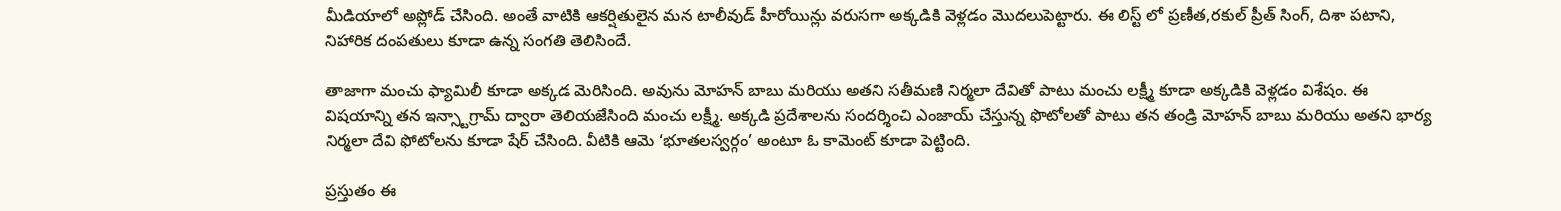మీడియాలో అప్లోడ్ చేసింది. అంతే వాటికి ఆకర్షితులైన మన టాలీవుడ్ హీరోయిన్లు వరుసగా అక్కడికి వెళ్లడం మొదలుపెట్టారు. ఈ లిస్ట్ లో ప్రణీత,రకుల్ ప్రీత్ సింగ్, దిశా పటాని, నిహారిక దంపతులు కూడా ఉన్న సంగతి తెలిసిందే.

తాజాగా మంచు ఫ్యామిలీ కూడా అక్కడ మెరిసింది. అవును మోహన్ బాబు మరియు అతని సతీమణి నిర్మలా దేవితో పాటు మంచు లక్ష్మీ కూడా అక్కడికి వెళ్లడం విశేషం. ఈ విషయాన్ని తన ఇన్స్టాగ్రామ్ ద్వారా తెలియజేసింది మంచు లక్ష్మీ. అక్కడి ప్రదేశాలను సందర్శించి ఎంజాయ్ చేస్తున్న ఫొటోలతో పాటు తన తండ్రి మోహన్ బాబు మరియు అతని భార్య నిర్మలా దేవి ఫోటోలను కూడా షేర్ చేసింది. వీటికి ఆమె ‘భూతలస్వర్గం’ అంటూ ఓ కామెంట్ కూడా పెట్టింది.

ప్రస్తుతం ఈ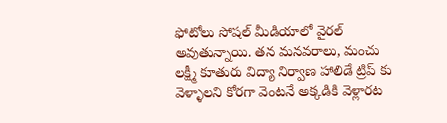ఫోటోలు సోషల్ మీడియాలో వైరల్ అవుతున్నాయి. తన మనవరాలు, మంచు లక్ష్మీ కూతురు విద్యా నిర్వాణ హాలిడే ట్రిప్ కు వెళ్ళాలని కోరగా వెంటనే అక్కడికి వెళ్లారట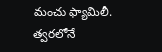మంచు ఫ్యామిలీ. త్వరలోనే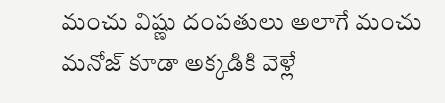మంచు విష్ణు దంపతులు అలాగే మంచు మనోజ్ కూడా అక్కడికి వెళ్లే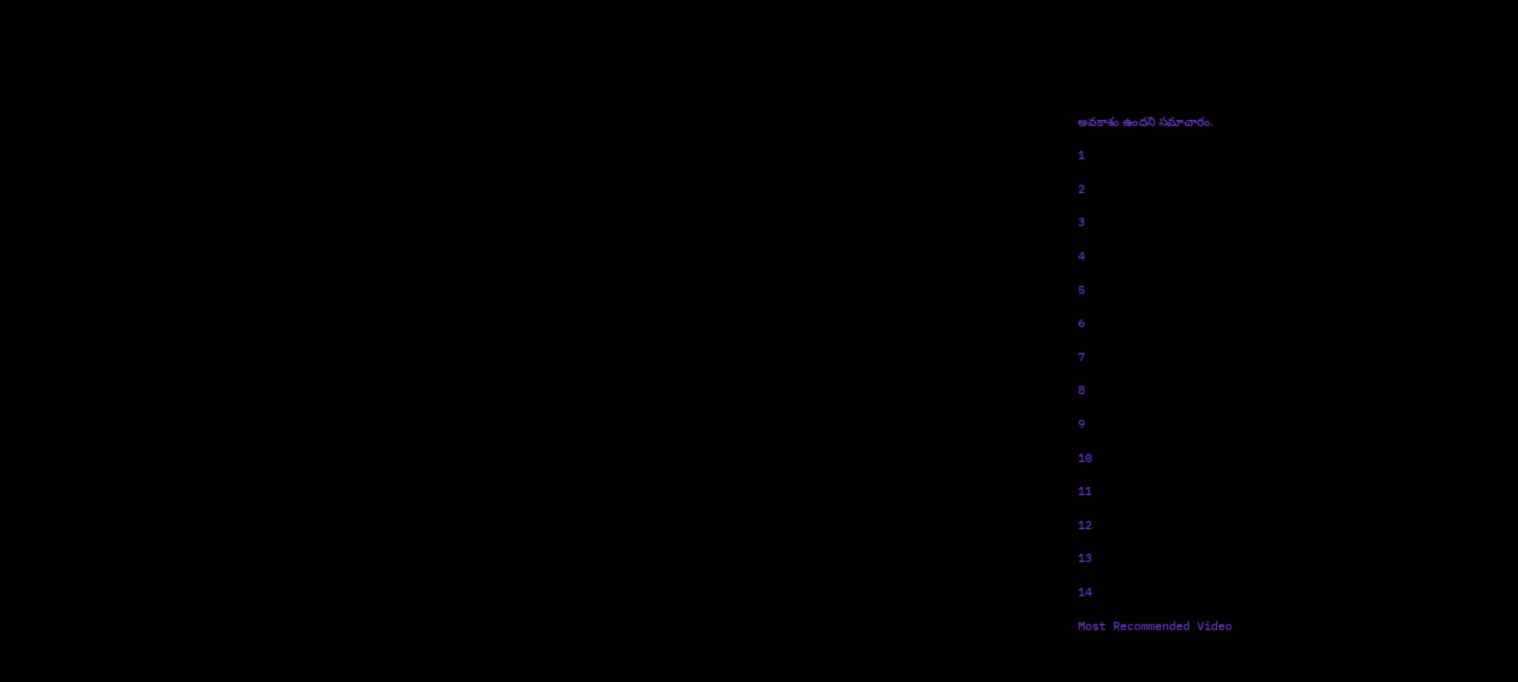అవకాశం ఉందని సమాచారం.

1

2

3

4

5

6

7

8

9

10

11

12

13

14

Most Recommended Video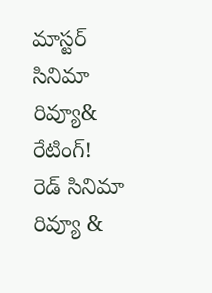మాస్టర్ సినిమా రివ్యూ& రేటింగ్!
రెడ్ సినిమా రివ్యూ &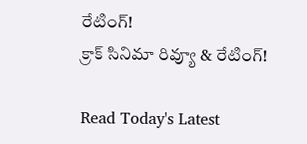రేటింగ్!
క్రాక్ సినిమా రివ్యూ & రేటింగ్!

Read Today's Latest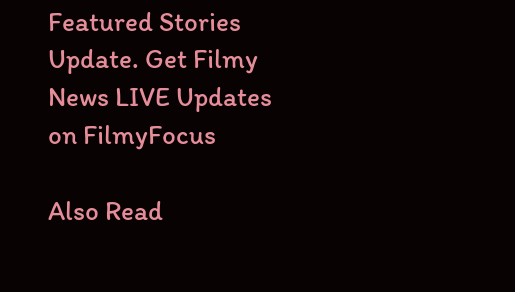Featured Stories Update. Get Filmy News LIVE Updates on FilmyFocus

Also Read